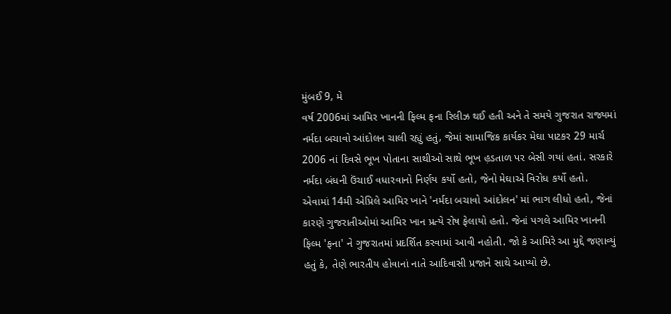મુંબઈ 9, મે
વર્ષ 2006માં આમિર ખાનની ફિલ્મ ફના રિલીઝ થઈ હતી અને તે સમયે ગુજરાત રાજ્યમાં નર્મદા બચાવો આંદોલન ચાલી રહ્યું હતું, જેમાં સામાજિક કાર્યકર મેઘા પાટકર 29 માર્ચ 2006 નાં દિવસે ભૂખ પોતાના સાથીઓ સાથે ભૂખ હ઼ડતાળ પર બેસી ગયાં હતાં. સરકારે નર્મદા બંધની ઉંચાઈ વધારવાનો નિર્ણય કર્યો હતો, જેનો મેઘાએ વિરોધ કર્યો હતો.
એવામાં 14મી એપ્રિલે આમિર ખાને 'નર્મદા બચાવો આંદોલન' માં ભાગ લીધો હતો, જેનાં કારણે ગુજરાતીઓમાં આમિર ખાન પ્રત્યે રોષ ફેલાયો હતો. જેનાં પગલે આમિર ખાનની ફિલ્મ 'ફના' ને ગુજરાતમાં પ્રદર્શિત કરવામાં આવી નહોતી. જો કે આમિરે આ મુદ્દે જણાવ્યું હતું કે, તેણે ભારતીય હોવાનાં નાતે આદિવાસી પ્રજાને સાથે આપ્યો છે.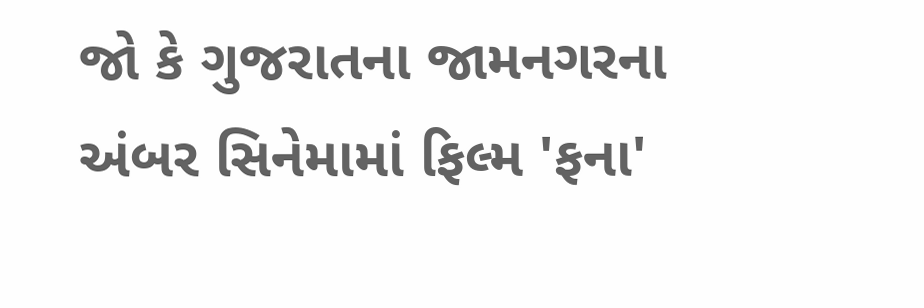જો કે ગુજરાતના જામનગરના અંબર સિનેમામાં ફિલ્મ 'ફના'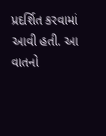પ્રદર્શિત કરવામાં આવી હતી. આ વાતનો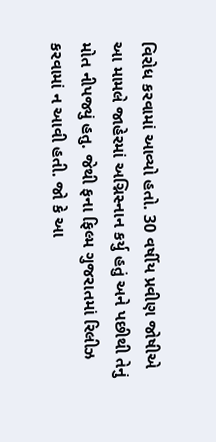વિરોધ કરવામાં આવ્યો હતો. 30 વર્ષીય પ્રવીણ જોષીએ આ મામલે જાહેરમાં અગ્નિસ્નાન કર્યુ હતું અને પછીથી તેનું મોત નીપજ્યું હતુ. જેથી ફના ફિલ્મ ગુજરાતમાં રિલીઝ કરવામાં ન આવી હતી. જો કે આ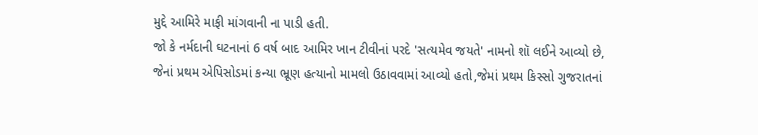મુદ્દે આમિરે માફી માંગવાની ના પાડી હતી.
જો કે નર્મદાની ઘટનાનાં 6 વર્ષ બાદ આમિર ખાન ટીવીનાં પરદે 'સત્યમેવ જયતે' નામનો શૉ લઈને આવ્યો છે, જેનાં પ્રથમ એપિસોડમાં કન્યા ભ્રૂણ હત્યાનો મામલો ઉઠાવવામાં આવ્યો હતો,જેમાં પ્રથમ કિસ્સો ગુજરાતનાં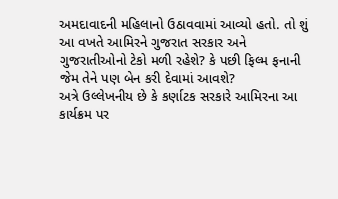અમદાવાદની મહિલાનો ઉઠાવવામાં આવ્યો હતો. તો શું આ વખતે આમિરને ગુજરાત સરકાર અને ગુજરાતીઓનો ટેકો મળી રહેશે? કે પછી ફિલ્મ ફનાની જેમ તેને પણ બેન કરી દેવામાં આવશે?
અત્રે ઉલ્લેખનીય છે કે કર્ણાટક સરકારે આમિરના આ કાર્યક્રમ પર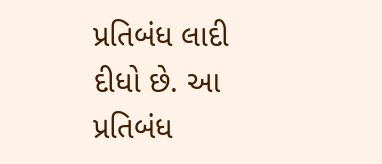પ્રતિબંધ લાદી દીધો છે. આ પ્રતિબંધ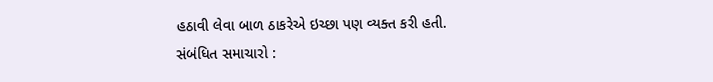હઠાવી લેવા બાળ ઠાકરેએ ઇચ્છા પણ વ્યક્ત કરી હતી.
સંબંધિત સમાચારો :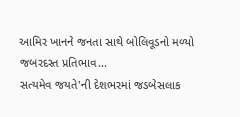આમિર ખાનને જનતા સાથે બોલિવૂડનો મળ્યો જબરદસ્ત પ્રતિભાવ...
સત્યમેવ જયતે'ની દેશભરમાં જડબેસલાક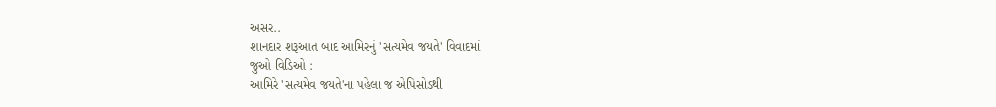અસર..
શાનદાર શરૂઆત બાદ આમિરનું 'સત્યમેવ જયતે' વિવાદમાં
જુઓ વિડિઓ :
આમિરે 'સત્યમેવ જયતે'ના પહેલા જ એપિસોડથી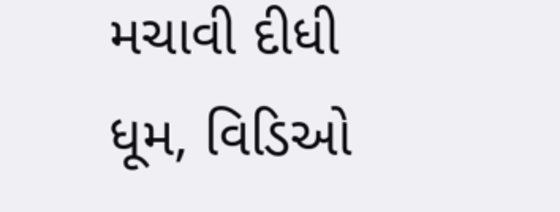મચાવી દીધી ધૂમ, વિડિઓ